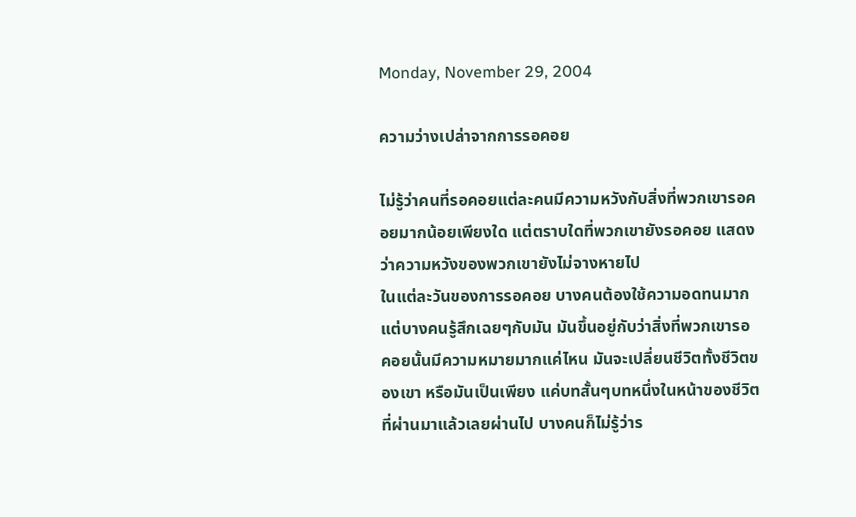Monday, November 29, 2004

ความว่างเปล่าจากการรอคอย

ไม่รู้ว่าคนที่รอคอยแต่ละคนมีความหวังกับสิ่งที่พวกเขารอคอยมากน้อยเพียงใด แต่ตราบใดที่พวกเขายังรอคอย แสดงว่าความหวังของพวกเขายังไม่จางหายไป
ในแต่ละวันของการรอคอย บางคนต้องใช้ความอดทนมาก แต่บางคนรู้สึกเฉยๆกับมัน มันขึ้นอยู่กับว่าสิ่งที่พวกเขารอคอยนั้นมีความหมายมากแค่ไหน มันจะเปลี่ยนชีวิตทั้งชีวิตของเขา หรือมันเป็นเพียง แค่บทสั้นๆบทหนึ่งในหน้าของชีวิตที่ผ่านมาแล้วเลยผ่านไป บางคนก็ไม่รู้ว่าร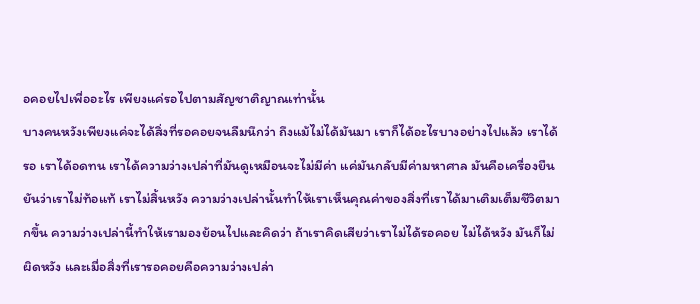อคอยไปเพื่ออะไร เพียงแค่รอไปตามสัญชาติญาณเท่านั้น
บางคนหวังเพียงแค่จะได้สิ่งที่รอคอยจนลืมนึกว่า ถึงแม้ไม่ได้มันมา เราก็ได้อะไรบางอย่างไปแล้ว เราได้รอ เราได้อดทน เราได้ความว่างเปล่าที่มันดูเหมือนจะไม่มีค่า แค่มันกลับมีค่ามหาศาล มันคือเครื่องยืนยันว่าเราไม่ท้อแท้ เราไม่สิ้นหวัง ความว่างเปล่านั้นทำให้เราเห็นคุณค่าของสิ่งที่เราได้มาเติมเต็มชีวิตมากขึ้น ความว่างเปล่านี้ทำให้เรามองย้อนไปและคิดว่า ถ้าเราคิดเสียว่าเราไม่ได้รอคอย ไม่ได้หวัง มันก็ไม่ผิดหวัง และเมื่อสิ่งที่เรารอคอยคือความว่างเปล่า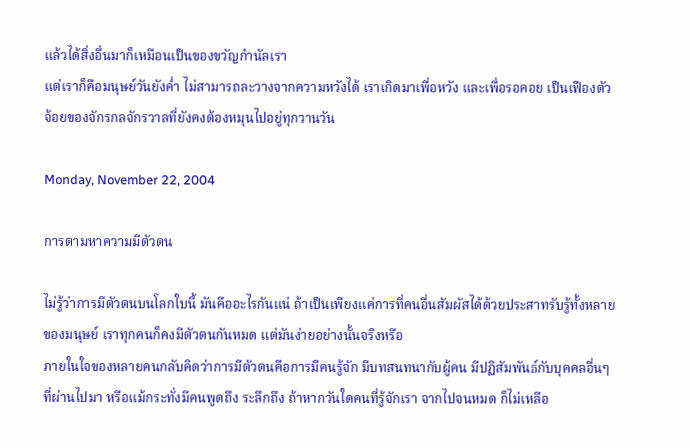แล้วได้สิ่งอื่นมาก็เหมือนเป็นของขวัญกำนัลเรา
แต่เราก็คือมนุษย์วันยังค่ำ ไม่สามารถละวางจากความหวังได้ เราเกิดมาเพื่อหวัง และเพื่อรอคอย เป็นเฟืองตัวจ้อยของจักรกลจักรวาลที่ยังคงต้องหมุนไปอยู่ทุกวานวัน

Monday, November 22, 2004

การตามหาความมีตัวตน

ไม่รู้ว่าการมีตัวตนบนโลกใบนี้ มันคืออะไรกันแน่ ถ้าเป็นเพียงแค่การที่คนอื่นสัมผัสได้ด้วยประสาทรับรู้ทั้งหลายของมนุษย์ เราทุกคนก็คงมีตัวตนกันหมด แต่มันง่ายอย่างนั้นจริงหรือ
ภายในใจของหลายคนกลับคิดว่าการมีตัวตนคือการมีคนรู้จัก มีบทสนทนากับผู้คน มีปฏิสัมพันธ์กับบุคคลอื่นๆที่ผ่านไปมา หรือแม้กระทั่งมีคนพูดถึง ระลึกถึง ถ้าหากวันใดคนที่รู้จักเรา จากไปจนหมด ก็ไม่เหลือ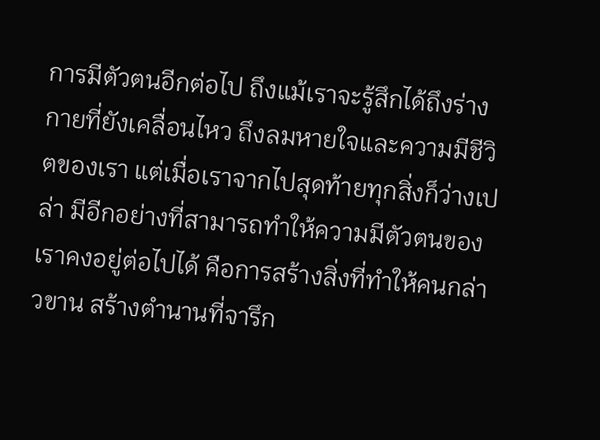การมีตัวตนอีกต่อไป ถึงแม้เราจะรู้สึกได้ถึงร่างกายที่ยังเคลื่อนไหว ถึงลมหายใจและความมีชีวิตของเรา แต่เมื่อเราจากไปสุดท้ายทุกสิ่งก็ว่างเปล่า มีอีกอย่างที่สามารถทำให้ความมีตัวตนของเราคงอยู่ต่อไปได้ คือการสร้างสิ่งที่ทำให้คนกล่าวขาน สร้างตำนานที่จารึก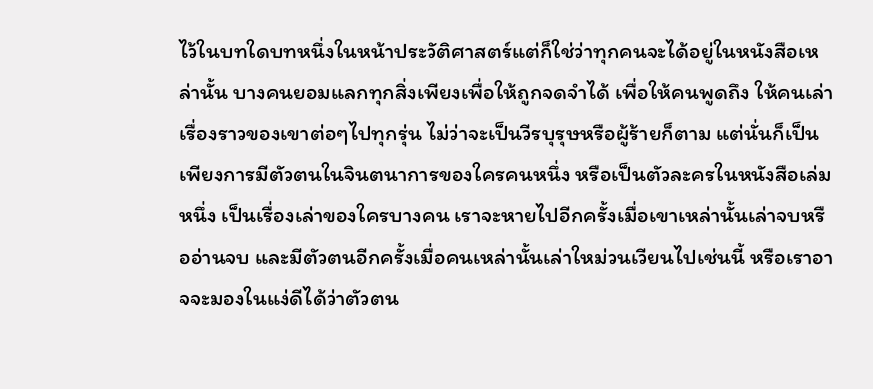ไว้ในบทใดบทหนึ่งในหน้าประวัติศาสตร์แต่ก็ใช่ว่าทุกคนจะได้อยู่ในหนังสือเหล่านั้น บางคนยอมแลกทุกสิ่งเพียงเพื่อให้ถูกจดจำได้ เพื่อให้คนพูดถึง ให้คนเล่าเรื่องราวของเขาต่อๆไปทุกรุ่น ไม่ว่าจะเป็นวีรบุรุษหรือผู้ร้ายก็ตาม แต่นั่นก็เป็นเพียงการมีตัวตนในจินตนาการของใครคนหนึ่ง หรือเป็นตัวละครในหนังสือเล่มหนึ่ง เป็นเรื่องเล่าของใครบางคน เราจะหายไปอีกครั้งเมื่อเขาเหล่านั้นเล่าจบหรืออ่านจบ และมีตัวตนอีกครั้งเมื่อคนเหล่านั้นเล่าใหม่วนเวียนไปเช่นนี้ หรือเราอาจจะมองในแง่ดีได้ว่าตัวตน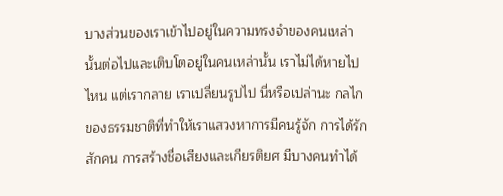บางส่วนของเราเข้าไปอยู่ในความทรงจำของคนเหล่านั้นต่อไปและเติบโตอยู่ในคนเหล่านั้น เราไม่ได้หายไปไหน แต่เรากลาย เราเปลี่ยนรูปไป นี่หรือเปล่านะ กลไกของธรรมชาติที่ทำให้เราแสวงหาการมีคนรู้จัก การได้รักสักคน การสร้างชื่อเสียงและเกียรติยศ มีบางคนทำได้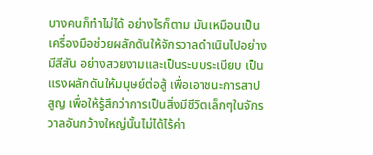บางคนก็ทำไม่ได้ อย่างไรก็ตาม มันเหมือนเป็นเครื่องมือช่วยผลักดันให้จักรวาลดำเนินไปอย่างมีสีสัน อย่างสวยงามและเป็นระบบระเบียบ เป็นแรงผลักดันให้มนุษย์ต่อสู้ เพื่อเอาชนะการสาปสูญ เพื่อให้รู้สึกว่าการเป็นสิ่งมีชีวิตเล็กๆในจักรวาลอันกว้างใหญ่นั้นไม่ได้ไร้ค่า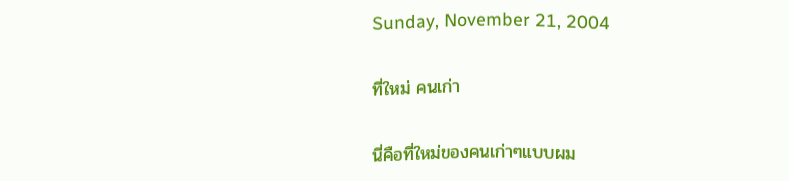Sunday, November 21, 2004

ที่ใหม่ คนเก่า

นี่คือที่ใหม่ของคนเก่าๆแบบผม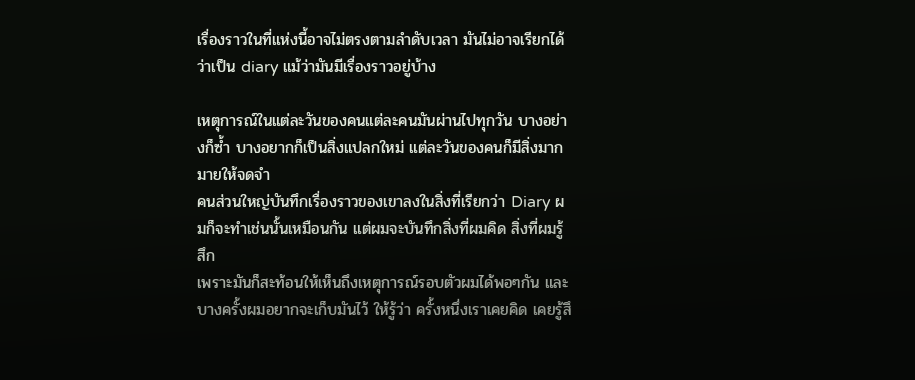เรื่องราวในที่แห่งนี้อาจไม่ตรงตามลำดับเวลา มันไม่อาจเรียกได้ว่าเป็น diary แม้ว่ามันมีเรื่องราวอยู่บ้าง

เหตุการณ์ในแต่ละวันของคนแต่ละคนมันผ่านไปทุกวัน บางอย่างก็ซ้ำ บางอยากก็เป็นสิ่งแปลกใหม่ แต่ละวันของคนก็มีสิ่งมากมายให้จดจำ
คนส่วนใหญ่บันทึกเรื่องราวของเขาลงในสิ่งที่เรียกว่า Diary ผมก็จะทำเช่นนั้นเหมือนกัน แต่ผมจะบันทึกสิ่งที่ผมคิด สิ่งที่ผมรู้สึก
เพราะมันก็สะท้อนให้เห็นถึงเหตุการณ์รอบตัวผมได้พอๆกัน และบางครั้งผมอยากจะเก็บมันไว้ ให้รู้ว่า ครั้งหนึ่งเราเคยคิด เคยรู้สึ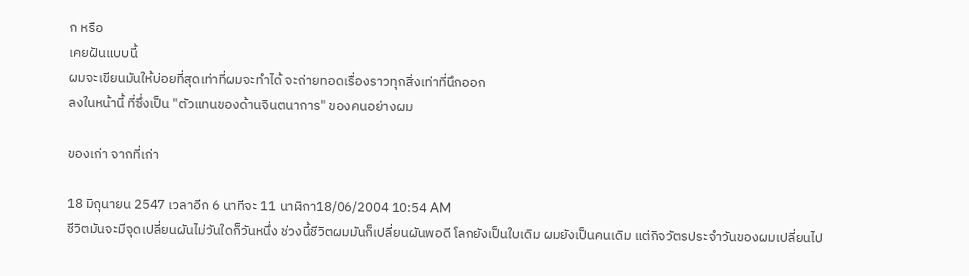ก หรือ
เคยฝันแบบนี้
ผมจะเขียนมันให้บ่อยที่สุดเท่าที่ผมจะทำได้ จะถ่ายทอดเรื่องราวทุกสิ่งเท่าที่นึกออก
ลงในหน้านี้ ที่ซึ่งเป็น "ตัวแทนของด้านจินตนาการ" ของคนอย่างผม

ของเก่า จากที่เก่า

18 มิถุนายน 2547 เวลาอีก 6 นาทีจะ 11 นาฬิกา18/06/2004 10:54 AM
ชีวิตมันจะมีจุดเปลี่ยนผันไม่วันใดก็วันหนึ่ง ช่วงนี้ชีวิตผมมันก็เปลี่ยนผันพอดี โลกยังเป็นใบเดิม ผมยังเป็นคนเดิม แต่กิจวัตรประจำวันของผมเปลี่ยนไป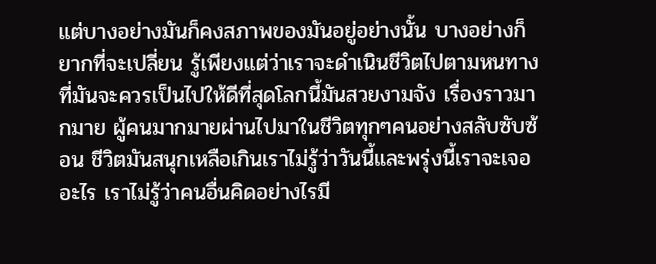แต่บางอย่างมันก็คงสภาพของมันอยู่อย่างนั้น บางอย่างก็ยากที่จะเปลี่ยน รู้เพียงแต่ว่าเราจะดำเนินชีวิตไปตามหนทางที่มันจะควรเป็นไปให้ดีที่สุดโลกนี้มันสวยงามจัง เรื่องราวมากมาย ผู้คนมากมายผ่านไปมาในชีวิตทุกๆคนอย่างสลับซับซ้อน ชีวิตมันสนุกเหลือเกินเราไม่รู้ว่าวันนี้และพรุ่งนี้เราจะเจออะไร เราไม่รู้ว่าคนอื่นคิดอย่างไรมี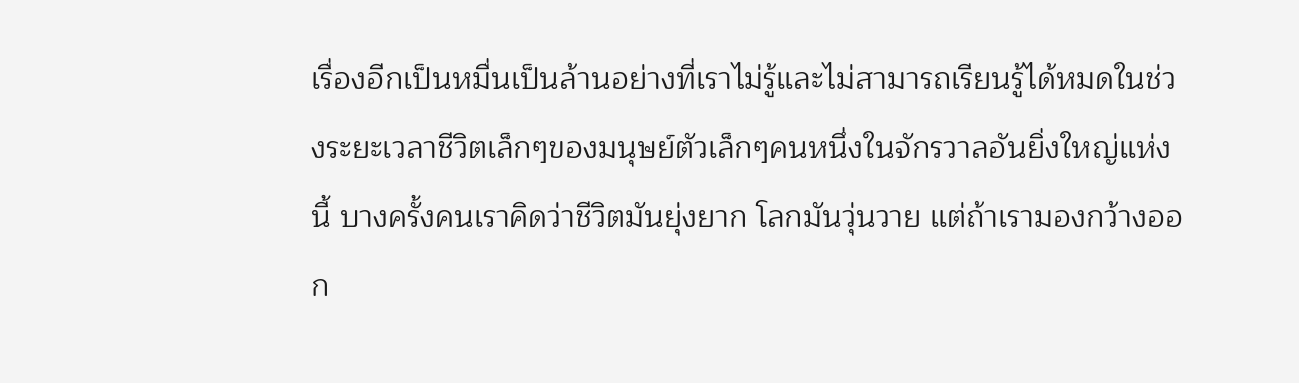เรื่องอีกเป็นหมื่นเป็นล้านอย่างที่เราไม่รู้และไม่สามารถเรียนรู้ได้หมดในช่วงระยะเวลาชีวิตเล็กๆของมนุษย์ตัวเล็กๆคนหนึ่งในจักรวาลอันยิ่งใหญ่แห่งนี้ บางครั้งคนเราคิดว่าชีวิตมันยุ่งยาก โลกมันวุ่นวาย แต่ถ้าเรามองกว้างออก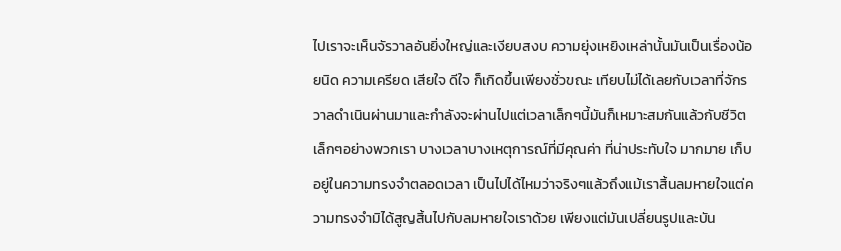ไปเราจะเห็นจัรวาลอันยิ่งใหญ่และเงียบสงบ ความยุ่งเหยิงเหล่านั้นมันเป็นเรื่องน้อยนิด ความเครียด เสียใจ ดีใจ ก็เกิดขึ้นเพียงชั่วขณะ เทียบไม่ได้เลยกับเวลาที่จักรวาลดำเนินผ่านมาและกำลังจะผ่านไปแต่เวลาเล็กๆนี้มันก็เหมาะสมกันแล้วกับชีวิตเล็กๆอย่างพวกเรา บางเวลาบางเหตุการณ์ที่มีคุณค่า ที่น่าประทับใจ มากมาย เก็บอยู่ในความทรงจำตลอดเวลา เป็นไปได้ไหมว่าจริงๆแล้วถึงแม้เราสิ้นลมหายใจแต่ความทรงจำมิได้สูญสิ้นไปกับลมหายใจเราด้วย เพียงแต่มันเปลี่ยนรูปและบัน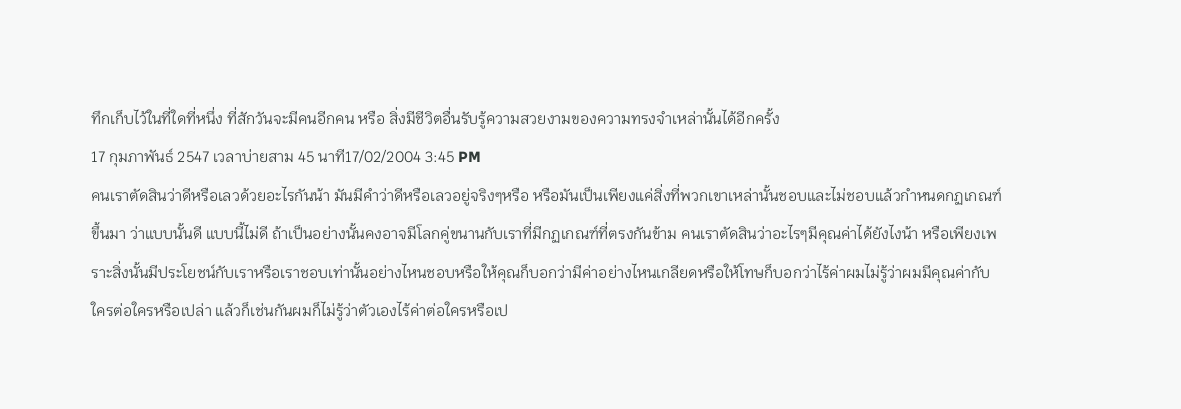ทึกเก็บไว้ในที่ใดที่หนึ่ง ที่สักวันจะมีคนอีกคน หรือ สิ่งมีชีวิตอื่นรับรู้ความสวยงามของความทรงจำเหล่านั้นได้อีกครั้ง
17 กุมภาพันธ์ 2547 เวลาบ่ายสาม 45 นาที17/02/2004 3:45 PM
คนเราตัดสินว่าดีหรือเลวด้วยอะไรกันน้า มันมีคำว่าดีหรือเลวอยู่จริงๆหรือ หรือมันเป็นเพียงแค่สิ่งที่พวกเขาเหล่านั้นชอบและไม่ชอบแล้วกำหนดกฏเกณฑ์ขึ้นมา ว่าแบบนั้นดี แบบนี้ไม่ดี ถ้าเป็นอย่างนั้นคงอาจมีโลกคู่ขนานกับเราที่มีกฏเกณฑ์ที่ตรงกันข้าม คนเราตัดสินว่าอะไรๆมีคุณค่าได้ยังไงน้า หรือเพียงเพราะสิ่งนั้นมีประโยชน์กับเราหรือเราชอบเท่านั้นอย่างไหนชอบหรือให้คุณก็บอกว่ามีค่าอย่างไหนเกลียดหรือให้โทษก็บอกว่าไร้ค่าผมไม่รู้ว่าผมมีคุณค่ากับใครต่อใครหรือเปล่า แล้วก็เช่นกันผมก็ไม่รู้ว่าตัวเองไร้ค่าต่อใครหรือเป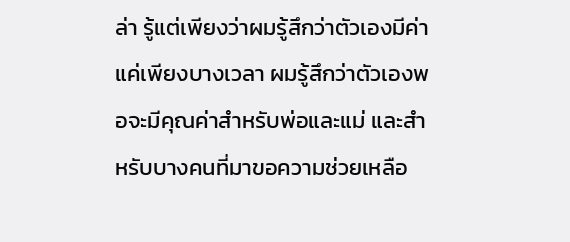ล่า รู้แต่เพียงว่าผมรู้สึกว่าตัวเองมีค่าแค่เพียงบางเวลา ผมรู้สึกว่าตัวเองพอจะมีคุณค่าสำหรับพ่อและแม่ และสำหรับบางคนที่มาขอความช่วยเหลือ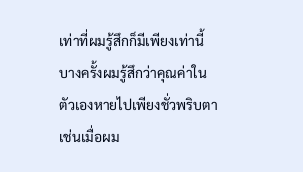เท่าที่ผมรู้สึกก็มีเพียงเท่านี้ บางครั้งผมรู้สึกว่าคุณค่าในตัวเองหายไปเพียงชั่วพริบตา เช่นเมื่อผม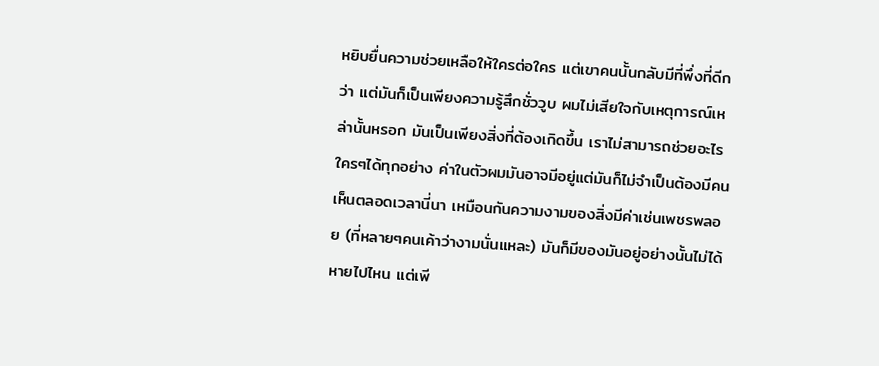หยิบยื่นความช่วยเหลือให้ใครต่อใคร แต่เขาคนนั้นกลับมีที่พึ่งที่ดีกว่า แต่มันก็เป็นเพียงความรู้สึกชั่ววูบ ผมไม่เสียใจกับเหตุการณ์เหล่านั้นหรอก มันเป็นเพียงสิ่งที่ต้องเกิดขึ้น เราไม่สามารถช่วยอะไรใครๆได้ทุกอย่าง ค่าในตัวผมมันอาจมีอยู่แต่มันก็ไม่จำเป็นต้องมีคนเห็นตลอดเวลานี่นา เหมือนกันความงามของสิ่งมีค่าเช่นเพชรพลอย (ที่หลายๆคนเค้าว่างามนั่นแหละ) มันก็มีของมันอยู่อย่างนั้นไม่ได้หายไปไหน แต่เพี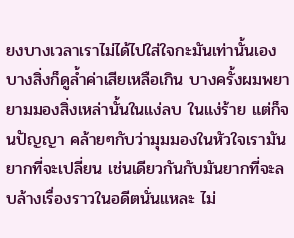ยงบางเวลาเราไม่ได้ไปใส่ใจกะมันเท่านั้นเองบางสิ่งก็ดูล้ำค่าเสียเหลือเกิน บางครั้งผมพยายามมองสิ่งเหล่านั้นในแง่ลบ ในแง่ร้าย แต่ก็จนปัญญา คล้ายๆกับว่ามุมมองในหัวใจเรามันยากที่จะเปลี่ยน เช่นเดียวกันกับมันยากที่จะลบล้างเรื่องราวในอดีตนั่นแหละ ไม่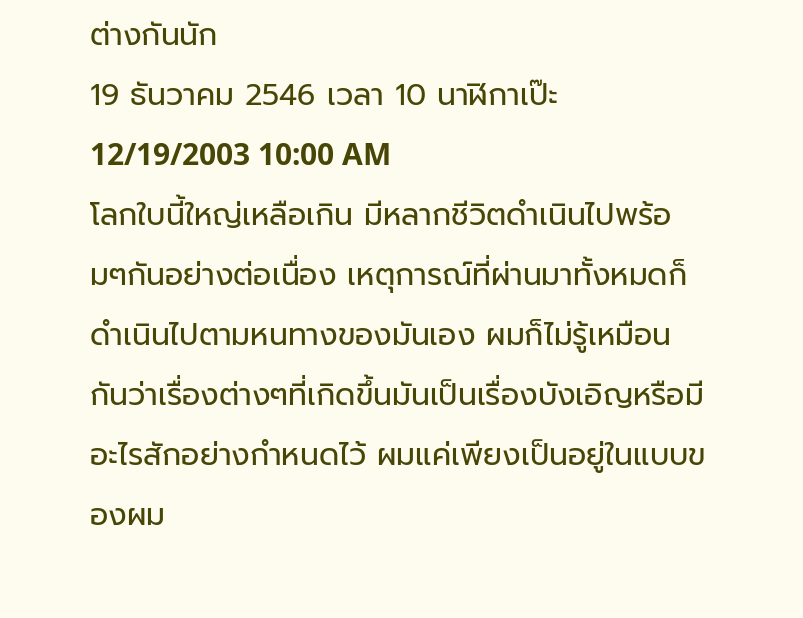ต่างกันนัก
19 ธันวาคม 2546 เวลา 10 นาฬิกาเป๊ะ12/19/2003 10:00 AM
โลกใบนี้ใหญ่เหลือเกิน มีหลากชีวิตดำเนินไปพร้อมๆกันอย่างต่อเนื่อง เหตุการณ์ที่ผ่านมาทั้งหมดก็ดำเนินไปตามหนทางของมันเอง ผมก็ไม่รู้เหมือนกันว่าเรื่องต่างๆที่เกิดขึ้นมันเป็นเรื่องบังเอิญหรือมีอะไรสักอย่างกำหนดไว้ ผมแค่เพียงเป็นอยู่ในแบบของผม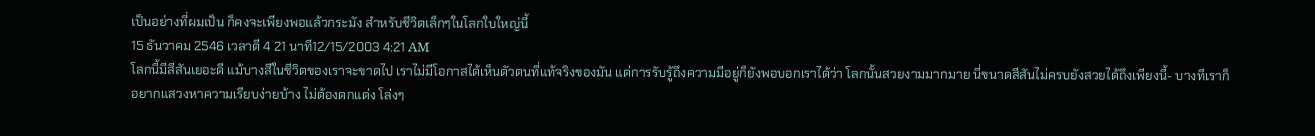เป็นอย่างที่ผมเป็น ก็คงจะเพียงพอแล้วกระมัง สำหรับชีวิตเล็กๆในโลกใบใหญ่นี้
15 ธันวาคม 2546 เวลาตี 4 21 นาที12/15/2003 4:21 AM
โลกนี้มีสีสันเยอะดี แม้บางสีในชีวิตของเราจะขาดไป เราไม่มีโอกาสได้เห็นตัวตนที่แท้จริงของมัน แต่การรับรู้ถึงความมีอยู่ก็ยังพอบอกเราได้ว่า โลกนั้นสวยงามมากมาย นี่ขนาดสีสันไม่ครบยังสวยได้ถึงเพียงนี้- บางทีเราก็อยากแสวงหาความเรียบง่ายบ้าง ไม่ต้องตกแต่ง โล่งๆ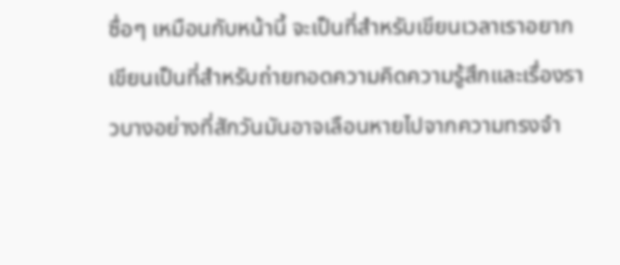ซื่อๆ เหมือนกับหน้านี้ จะเป็นที่สำหรับเขียนเวลาเราอยากเขียนเป็นที่สำหรับถ่ายทอดความคิดความรู้สึกและเรื่องราวบางอย่างที่สักวันมันอาจเลือนหายไปจากความทรงจำ